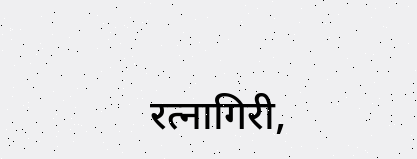रत्नागिरी,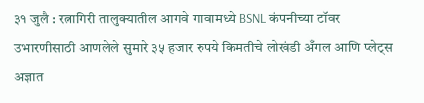३१ जुलै : रत्नागिरी तालुक्यातील आगवे गावामध्ये BSNL कंपनीच्या टॉवर उभारणीसाठी आणलेले सुमारे ३५ हजार रुपये किमतीचे लोखंडी अँगल आणि प्लेट्स अज्ञात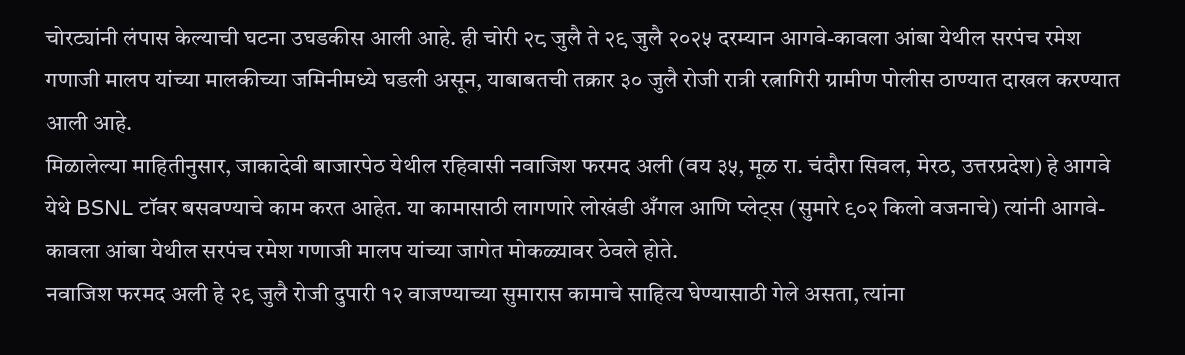चोरट्यांनी लंपास केल्याची घटना उघडकीस आली आहे. ही चोरी २८ जुलै ते २९ जुलै २०२५ दरम्यान आगवे-कावला आंबा येथील सरपंच रमेश गणाजी मालप यांच्या मालकीच्या जमिनीमध्ये घडली असून, याबाबतची तक्रार ३० जुलै रोजी रात्री रत्नागिरी ग्रामीण पोलीस ठाण्यात दाखल करण्यात आली आहे.
मिळालेल्या माहितीनुसार, जाकादेवी बाजारपेठ येथील रहिवासी नवाजिश फरमद अली (वय ३५, मूळ रा. चंदौरा सिवल, मेरठ, उत्तरप्रदेश) हे आगवे येथे BSNL टॉवर बसवण्याचे काम करत आहेत. या कामासाठी लागणारे लोखंडी अँगल आणि प्लेट्स (सुमारे ९०२ किलो वजनाचे) त्यांनी आगवे-कावला आंबा येथील सरपंच रमेश गणाजी मालप यांच्या जागेत मोकळ्यावर ठेवले होते.
नवाजिश फरमद अली हे २९ जुलै रोजी दुपारी १२ वाजण्याच्या सुमारास कामाचे साहित्य घेण्यासाठी गेले असता, त्यांना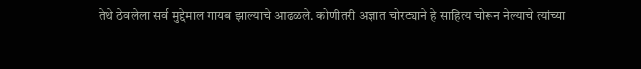तेथे ठेवलेला सर्व मुद्देमाल गायब झाल्याचे आढळले. कोणीतरी अज्ञात चोरट्याने हे साहित्य चोरून नेल्याचे त्यांच्या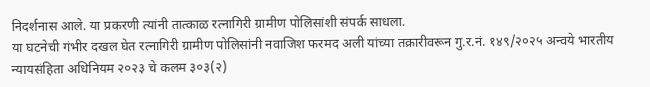निदर्शनास आले. या प्रकरणी त्यांनी तात्काळ रत्नागिरी ग्रामीण पोलिसांशी संपर्क साधला.
या घटनेची गंभीर दखल घेत रत्नागिरी ग्रामीण पोलिसांनी नवाजिश फरमद अली यांच्या तक्रारीवरून गु.र.नं. १४९/२०२५ अन्वये भारतीय न्यायसंहिता अधिनियम २०२३ चे कलम ३०३(२)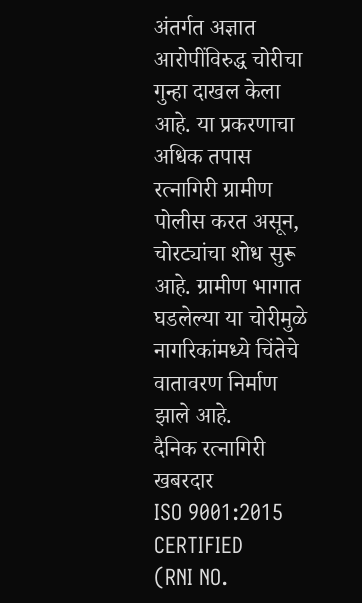अंतर्गत अज्ञात आरोपींविरुद्ध चोरीचा गुन्हा दाखल केला आहे. या प्रकरणाचा अधिक तपास रत्नागिरी ग्रामीण पोलीस करत असून, चोरट्यांचा शोध सुरू आहे. ग्रामीण भागात घडलेल्या या चोरीमुळे नागरिकांमध्ये चिंतेचे वातावरण निर्माण झाले आहे.
दैनिक रत्नागिरी खबरदार
ISO 9001:2015 CERTIFIED
(RNI NO.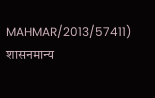MAHMAR/2013/57411)
शासनमान्य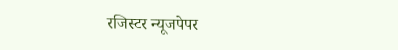रजिस्टर न्यूजपेपर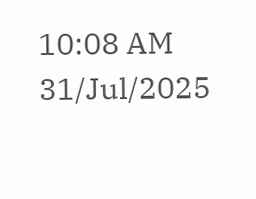10:08 AM 31/Jul/2025